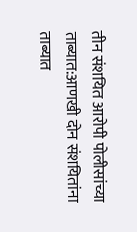तीन संशयित आरोपी पोलीसांच्या ताब्यात:आणखी दोन संशयितांना ताब्यात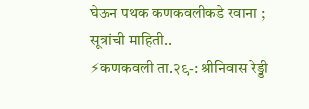घेऊन पथक कणकवलीकडे रवाना ; सूत्रांची माहिती..
⚡कणकवली ता.२९-: श्रीनिवास रेड्डी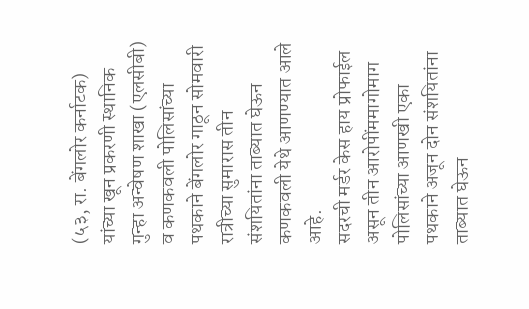(५३, रा. बेंगलोर कर्नाटक) यांच्या खून प्रकरणी स्थानिक गुन्हा अन्वेषण शाखा (एलसीबी) व कणकवली पोलिसांच्या पथकाने बेंगलोर गाठून सोमवारी रात्रीच्या सुमारास तीन संशयितांना ताब्यात घेऊन कणकवली येथे आणण्यात आले आहे.
सदरची मर्डर केस हाय प्रोफाईल असून तीन आरोपींममागोमाग पोलिसांच्या आणखी एका पथकाने अजून दोन संशयितांना ताब्यात घेऊन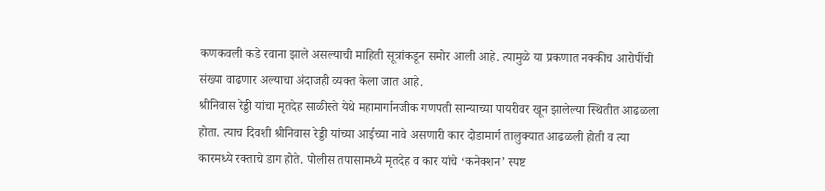कणकवली कडे रवाना झाले असल्याची माहिती सूत्रांकडून समोर आली आहे. त्यामुळे या प्रकणात नक्कीच आरोपींची संख्या वाढणार अल्याचा अंदाजही व्यक्त केला जात आहे.
श्रीनिवास रेड्डी यांचा मृतदेह साळीस्ते येथे महामार्गानजीक गणपती सान्याच्या पायरीवर खून झालेल्या स्थितीत आढळला होता. त्याच दिवशी श्रीनिवास रेड्डी यांच्या आईच्या नावे असणारी कार दोडामार्ग तालुक्यात आढळली होती व त्या कारमध्ये रक्ताचे डाग होते. पोलीस तपासामध्ये मृतदेह व कार यांचे ‘कनेक्शन’ स्पष्ट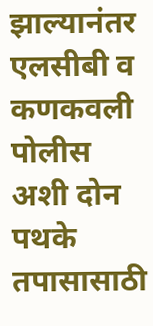झाल्यानंतर एलसीबी व कणकवली पोलीस अशी दोन पथके तपासासाठी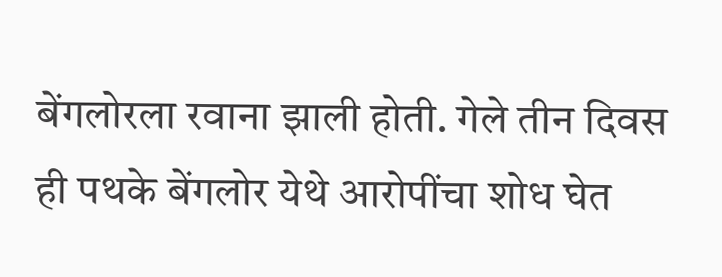बेंगलोरला रवाना झाली होती. गेले तीन दिवस ही पथके बेंगलोर येथे आरोपींचा शोध घेत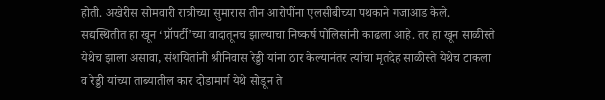होती. अखेरीस सोमवारी रात्रीच्या सुमारास तीन आरोपींना एलसीबीच्या पथकाने गजाआड केले.
सद्यस्थितीत हा खून ‘प्रॉपर्टी’च्या वादातूनच झाल्याचा निष्कर्ष पोलिसांनी काढला आहे. तर हा खून साळीस्ते येथेच झाला असावा, संशयितांनी श्रीनिवास रेड्डी यांना ठार केल्यानंतर त्यांचा मृतदेह साळीस्ते येथेच टाकला व रेड्डी यांच्या ताब्यातील कार दोडामार्ग येथे सोडून ते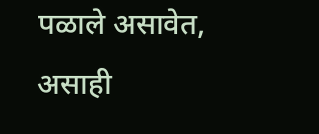पळाले असावेत, असाही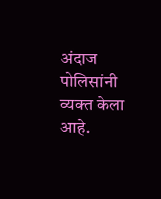अंदाज पोलिसांनी व्यक्त केला आहे.